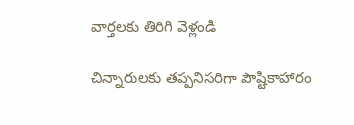వార్తలకు తిరిగి వెళ్లండి

చిన్నారులకు తప్పనిసరిగా పౌష్టికాహారం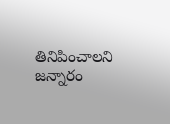తినిపించాలని జన్నారం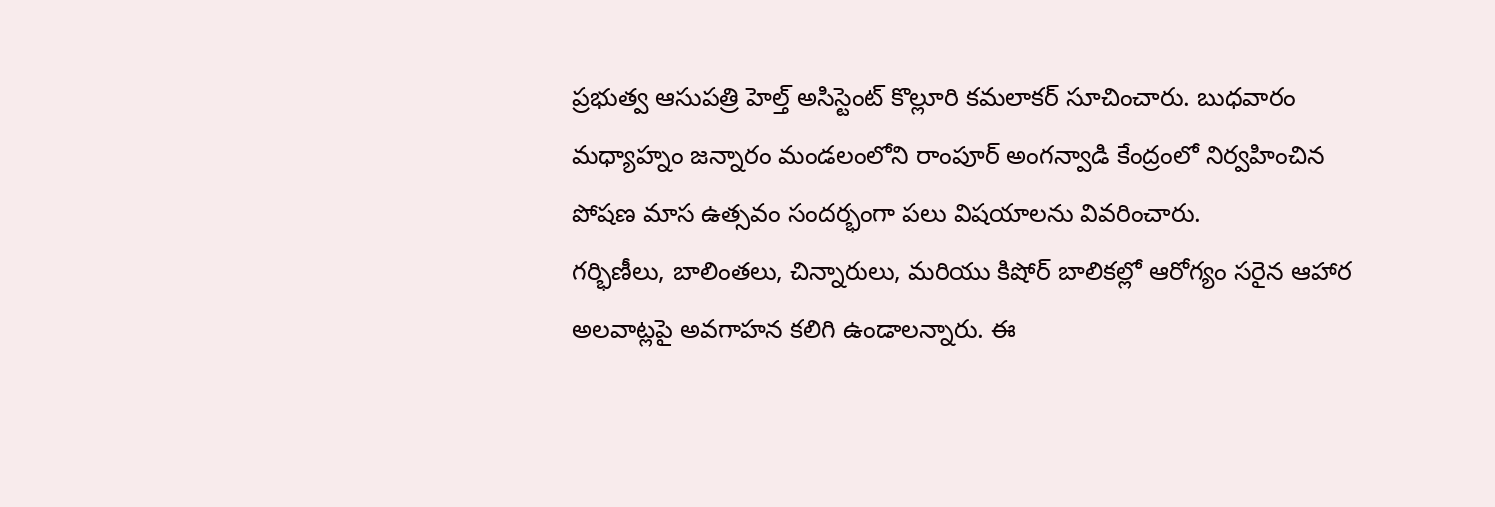ప్రభుత్వ ఆసుపత్రి హెల్త్ అసిస్టెంట్ కొల్లూరి కమలాకర్ సూచించారు. బుధవారం మధ్యాహ్నం జన్నారం మండలంలోని రాంపూర్ అంగన్వాడి కేంద్రంలో నిర్వహించిన పోషణ మాస ఉత్సవం సందర్భంగా పలు విషయాలను వివరించారు.
గర్భిణీలు, బాలింతలు, చిన్నారులు, మరియు కిషోర్ బాలికల్లో ఆరోగ్యం సరైన ఆహార అలవాట్లపై అవగాహన కలిగి ఉండాలన్నారు. ఈ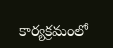కార్యక్రమంలో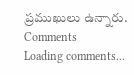ప్రముఖులు ఉన్నారు.
Comments
Loading comments...